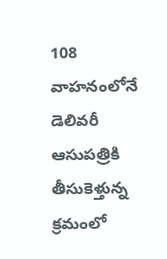108 వాహనంలోనే డెలివరీ
ఆసుపత్రికి తీసుకెళ్తున్న క్రమంలో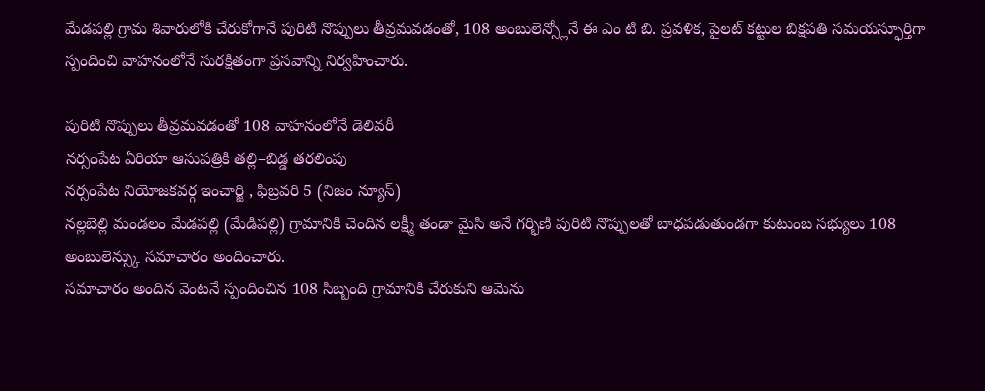మేడపల్లి గ్రామ శివారులోకి చేరుకోగానే పురిటి నొప్పులు తీవ్రమవడంతో, 108 అంబులెన్స్లోనే ఈ ఎం టి బి. ప్రవళిక, పైలట్ కట్టుల బిక్షపతి సమయస్ఫూర్తిగా స్పందించి వాహనంలోనే సురక్షితంగా ప్రసవాన్ని నిర్వహించారు.

పురిటి నొప్పులు తీవ్రమవడంతో 108 వాహనంలోనే డెలివరీ
నర్సంపేట ఏరియా ఆసుపత్రికి తల్లి–బిడ్డ తరలింపు
నర్సంపేట నియోజకవర్గ ఇంచార్జి , ఫిబ్రవరి 5 (నిజం న్యూస్)
నల్లబెల్లి మండలం మేడపల్లి (మేడిపల్లి) గ్రామానికి చెందిన లక్ష్మీ తండా మైసి అనే గర్భిణి పురిటి నొప్పులతో బాధపడుతుండగా కుటుంబ సభ్యులు 108 అంబులెన్స్కు సమాచారం అందించారు.
సమాచారం అందిన వెంటనే స్పందించిన 108 సిబ్బంది గ్రామానికి చేరుకుని ఆమెను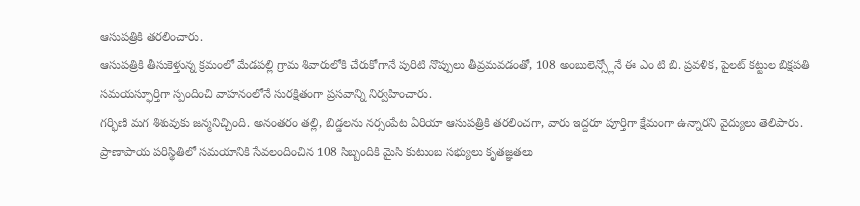ఆసుపత్రికి తరలించారు.
ఆసుపత్రికి తీసుకెళ్తున్న క్రమంలో మేడపల్లి గ్రామ శివారులోకి చేరుకోగానే పురిటి నొప్పులు తీవ్రమవడంతో, 108 అంబులెన్స్లోనే ఈ ఎం టి బి. ప్రవళిక, పైలట్ కట్టుల బిక్షపతి సమయస్ఫూర్తిగా స్పందించి వాహనంలోనే సురక్షితంగా ప్రసవాన్ని నిర్వహించారు.
గర్భిణి మగ శిశువుకు జన్మనిచ్చింది. అనంతరం తల్లి, బిడ్డలను నర్సంపేట ఏరియా ఆసుపత్రికి తరలించగా, వారు ఇద్దరూ పూర్తిగా క్షేమంగా ఉన్నారని వైద్యులు తెలిపారు.
ప్రాణాపాయ పరిస్థితిలో సమయానికి సేవలందించిన 108 సిబ్బందికి మైసి కుటుంబ సభ్యులు కృతజ్ఞతలు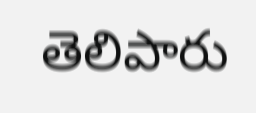తెలిపారు